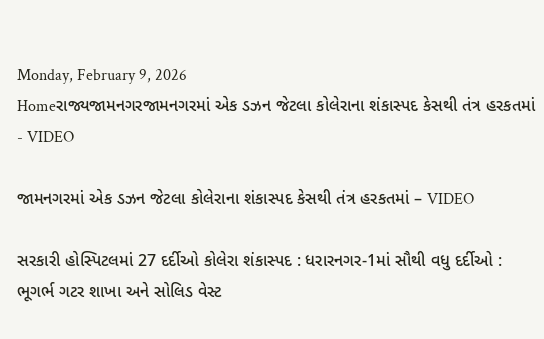Monday, February 9, 2026
Homeરાજ્યજામનગરજામનગરમાં એક ડઝન જેટલા કોલેરાના શંકાસ્પદ કેસથી તંત્ર હરકતમાં - VIDEO

જામનગરમાં એક ડઝન જેટલા કોલેરાના શંકાસ્પદ કેસથી તંત્ર હરકતમાં – VIDEO

સરકારી હોસ્પિટલમાં 27 દર્દીઓ કોલેરા શંકાસ્પદ : ધરારનગર-1માં સૌથી વધુ દર્દીઓ : ભૂગર્ભ ગટર શાખા અને સોલિડ વેસ્ટ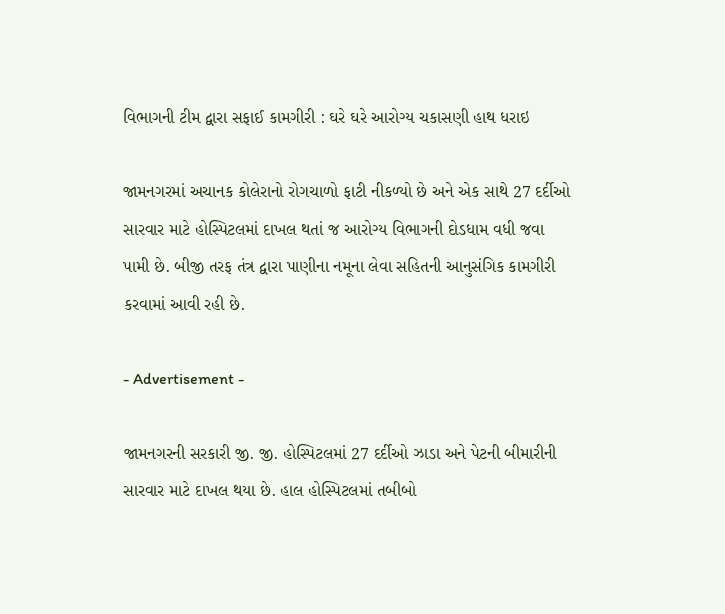વિભાગની ટીમ દ્વારા સફાઈ કામગીરી : ઘરે ઘરે આરોગ્ય ચકાસણી હાથ ધરાઇ

જામનગરમાં અચાનક કોલેરાનો રોગચાળો ફાટી નીકળ્યો છે અને એક સાથે 27 દર્દીઓ સારવાર માટે હોસ્પિટલમાં દાખલ થતાં જ આરોગ્ય વિભાગની દોડધામ વધી જવા પામી છે. બીજી તરફ તંત્ર દ્વારા પાણીના નમૂના લેવા સહિતની આનુસંગિક કામગીરી કરવામાં આવી રહી છે.

- Advertisement -

જામનગરની સરકારી જી. જી. હોસ્પિટલમાં 27 દર્દીઓ ઝાડા અને પેટની બીમારીની સારવાર માટે દાખલ થયા છે. હાલ હોસ્પિટલમાં તબીબો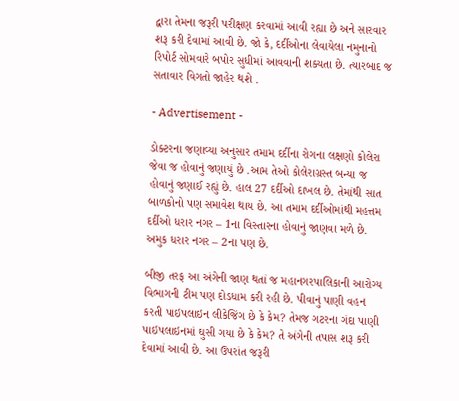દ્વારા તેમના જરૂરી પરીક્ષણ કરવામાં આવી રહ્યા છે અને સારવાર શરૂ કરી દેવામાં આવી છે. જો કે, દર્દીઓના લેવાયેલા નમુનાનો રિપોર્ટ સોમવારે બપોર સુધીમાં આવવાની શક્યતા છે. ત્યારબાદ જ સતાવાર વિગતો જાહેર થશે .

- Advertisement -

ડોક્ટરના જણાવ્યા અનુસાર તમામ દર્દીના રોગના લક્ષણો કોલેરા જેવા જ હોવાનું જણાયું છે .આમ તેઓ કોલેરાગ્રસ્ત બન્યા જ હોવાનું જણાઈ રહ્યું છે. હાલ 27 દર્દીઓ દાખલ છે. તેમાંથી સાત બાળકોનો પણ સમાવેશ થાય છે. આ તમામ દર્દીઓમાંથી મહત્તમ દર્દીઓ ધરાર નગર – 1ના વિસ્તારના હોવાનું જાણવા મળે છે. અમુક ધરાર નગર – 2ના પણ છે.

બીજી તરફ આ અંગેની જાણ થતાં જ મહાનગરપાલિકાની આરોગ્ય વિભાગની ટીમ પણ દોડધામ કરી રહી છે. પીવાનું પાણી વહન કરતી પાઇપલાઇન લીકેજિંગ છે કે કેમ? તેમજ ગટરના ગંદા પાણી પાઇપલાઇનમાં ઘુસી ગયા છે કે કેમ? તે અંગેની તપાસ શરૂ કરી દેવામાં આવી છે. આ ઉપરાંત જરૂરી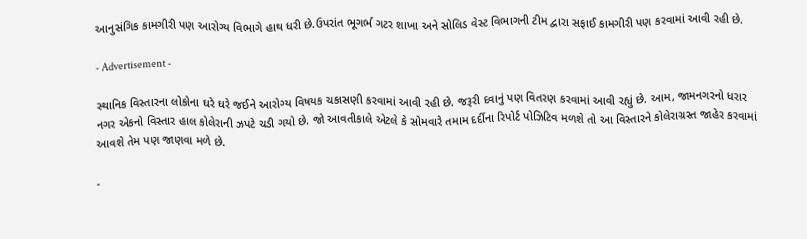આનુસંગિક કામગીરી પણ આરોગ્ય વિભાગે હાથ ધરી છે.ઉપરાંત ભૂગર્ભ ગટર શાખા અને સોલિડ વેસ્ટ વિભાગની ટીમ દ્વારા સફાઈ કામગીરી પણ કરવામાં આવી રહી છે.

- Advertisement -

સ્થાનિક વિસ્તારના લોકોના ઘરે ઘરે જઈને આરોગ્ય વિષયક ચકાસણી કરવામાં આવી રહી છે. જરૂરી દવાનું પણ વિતરણ કરવામાં આવી રહ્યું છે. આમ, જામનગરનો ધરાર નગર એકનો વિસ્તાર હાલ કોલેરાની ઝપટે ચડી ગયો છે. જો આવતીકાલે એટલે કે સોમવારે તમામ દર્દીના રિપોર્ટ પોઝિટિવ મળશે તો આ વિસ્તારને કોલેરાગ્રસ્ત જાહેર કરવામાં આવશે તેમ પણ જાણવા મળે છે.

-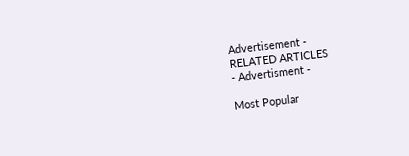Advertisement -
RELATED ARTICLES
- Advertisment -

Most Popular